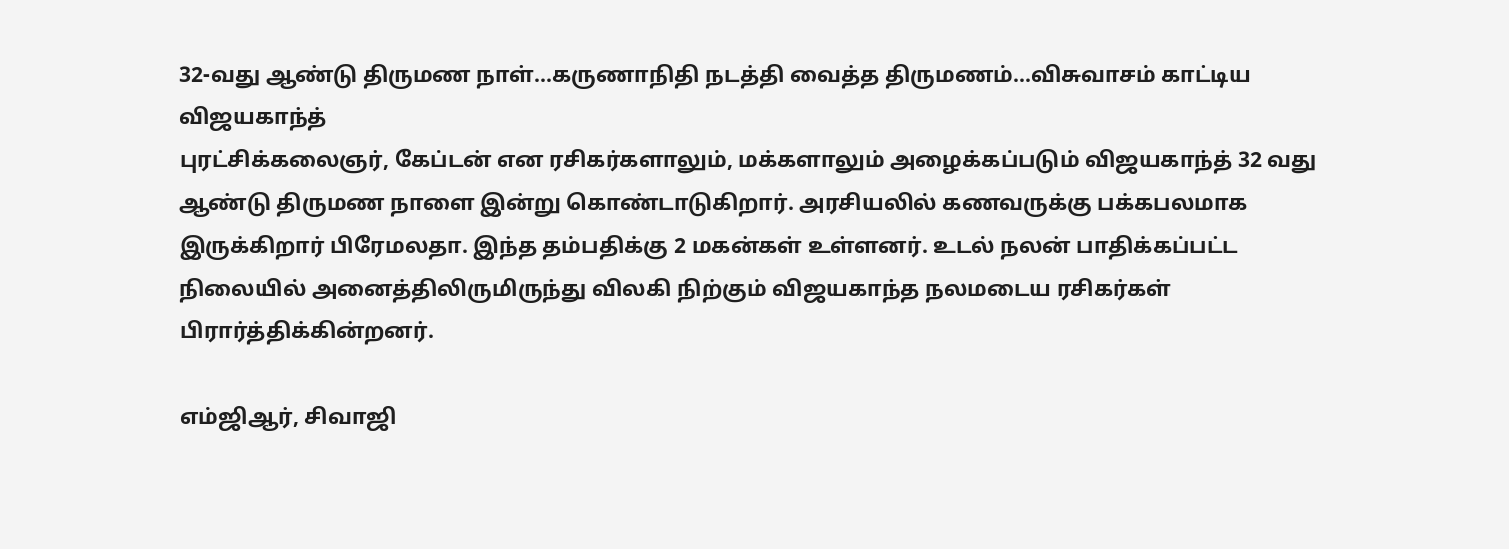32-வது ஆண்டு திருமண நாள்...கருணாநிதி நடத்தி வைத்த திருமணம்...விசுவாசம் காட்டிய விஜயகாந்த்
புரட்சிக்கலைஞர், கேப்டன் என ரசிகர்களாலும், மக்களாலும் அழைக்கப்படும் விஜயகாந்த் 32 வது ஆண்டு திருமண நாளை இன்று கொண்டாடுகிறார். அரசியலில் கணவருக்கு பக்கபலமாக இருக்கிறார் பிரேமலதா. இந்த தம்பதிக்கு 2 மகன்கள் உள்ளனர். உடல் நலன் பாதிக்கப்பட்ட நிலையில் அனைத்திலிருமிருந்து விலகி நிற்கும் விஜயகாந்த நலமடைய ரசிகர்கள் பிரார்த்திக்கின்றனர்.

எம்ஜிஆர், சிவாஜி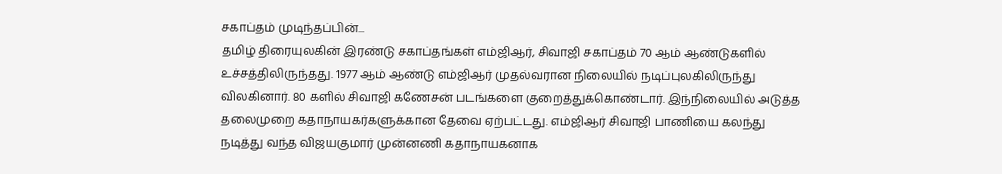சகாப்தம் முடிந்தப்பின்...
தமிழ் திரையுலகின் இரண்டு சகாப்தங்கள் எம்ஜிஆர், சிவாஜி சகாப்தம் 70 ஆம் ஆண்டுகளில் உச்சத்திலிருந்தது. 1977 ஆம் ஆண்டு எம்ஜிஆர் முதல்வரான நிலையில் நடிப்புலகிலிருந்து விலகினார். 80 களில் சிவாஜி கணேசன் படங்களை குறைத்துக்கொண்டார். இந்நிலையில் அடுத்த தலைமுறை கதாநாயகர்களுக்கான தேவை ஏற்பட்டது. எம்ஜிஆர் சிவாஜி பாணியை கலந்து நடித்து வந்த விஜயகுமார் முன்னணி கதாநாயகனாக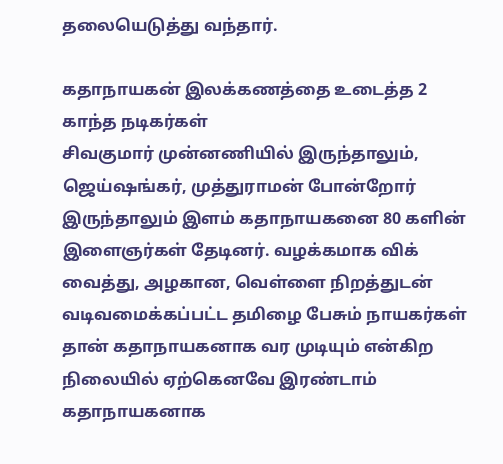தலையெடுத்து வந்தார்.

கதாநாயகன் இலக்கணத்தை உடைத்த 2 காந்த நடிகர்கள்
சிவகுமார் முன்னணியில் இருந்தாலும், ஜெய்ஷங்கர், முத்துராமன் போன்றோர் இருந்தாலும் இளம் கதாநாயகனை 80 களின் இளைஞர்கள் தேடினர். வழக்கமாக விக் வைத்து, அழகான, வெள்ளை நிறத்துடன் வடிவமைக்கப்பட்ட தமிழை பேசும் நாயகர்கள் தான் கதாநாயகனாக வர முடியும் என்கிற நிலையில் ஏற்கெனவே இரண்டாம் கதாநாயகனாக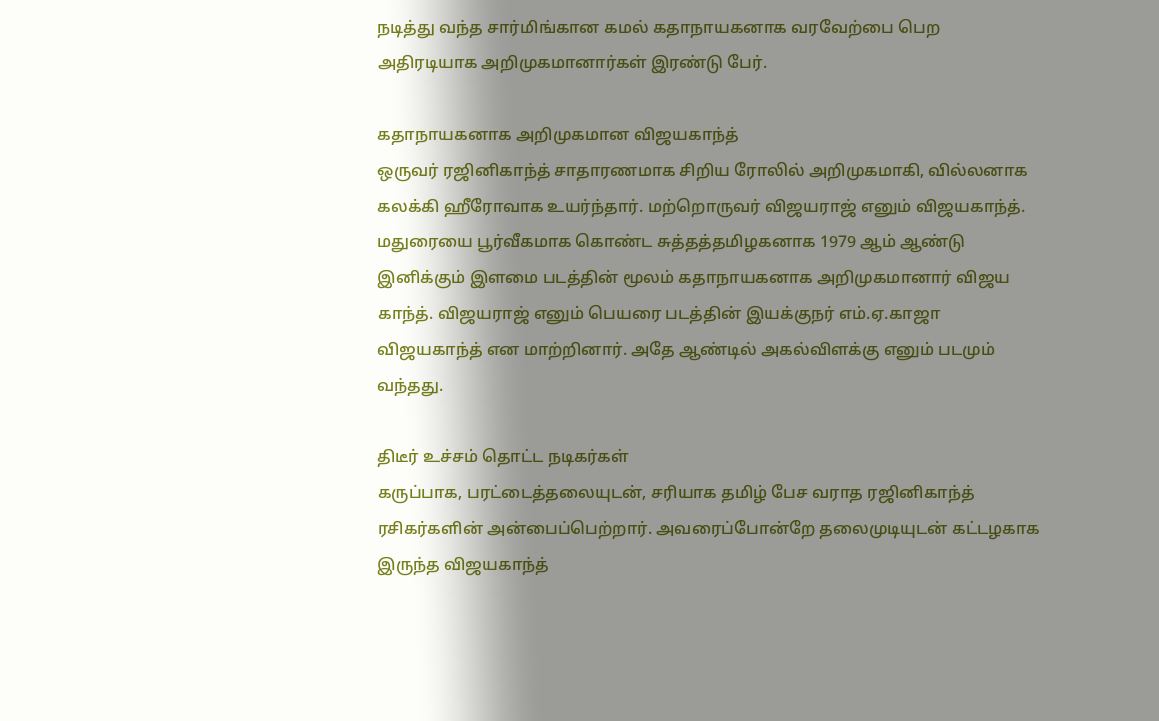நடித்து வந்த சார்மிங்கான கமல் கதாநாயகனாக வரவேற்பை பெற அதிரடியாக அறிமுகமானார்கள் இரண்டு பேர்.

கதாநாயகனாக அறிமுகமான விஜயகாந்த்
ஒருவர் ரஜினிகாந்த் சாதாரணமாக சிறிய ரோலில் அறிமுகமாகி, வில்லனாக கலக்கி ஹீரோவாக உயர்ந்தார். மற்றொருவர் விஜயராஜ் எனும் விஜயகாந்த். மதுரையை பூர்வீகமாக கொண்ட சுத்தத்தமிழகனாக 1979 ஆம் ஆண்டு இனிக்கும் இளமை படத்தின் மூலம் கதாநாயகனாக அறிமுகமானார் விஜய காந்த். விஜயராஜ் எனும் பெயரை படத்தின் இயக்குநர் எம்.ஏ.காஜா விஜயகாந்த் என மாற்றினார். அதே ஆண்டில் அகல்விளக்கு எனும் படமும் வந்தது.

திடீர் உச்சம் தொட்ட நடிகர்கள்
கருப்பாக, பரட்டைத்தலையுடன், சரியாக தமிழ் பேச வராத ரஜினிகாந்த் ரசிகர்களின் அன்பைப்பெற்றார். அவரைப்போன்றே தலைமுடியுடன் கட்டழகாக இருந்த விஜயகாந்த்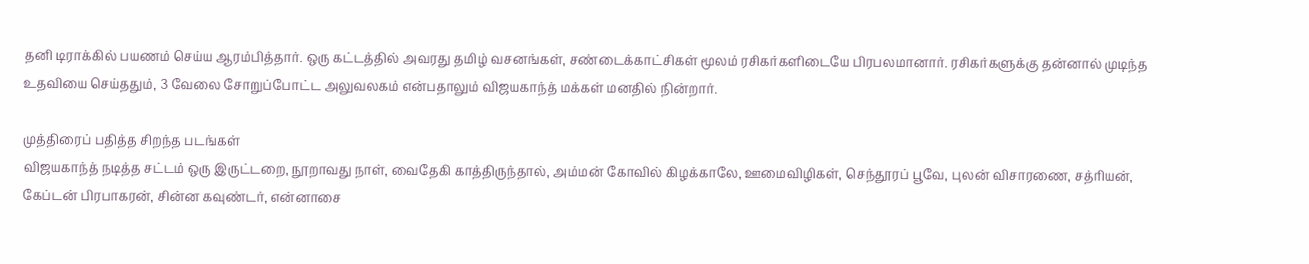தனி டிராக்கில் பயணம் செய்ய ஆரம்பித்தார். ஒரு கட்டத்தில் அவரது தமிழ் வசனங்கள், சண்டைக்காட்சிகள் மூலம் ரசிகர்களிடையே பிரபலமானார். ரசிகர்களுக்கு தன்னால் முடிந்த உதவியை செய்ததும், 3 வேலை சோறுப்போட்ட அலுவலகம் என்பதாலும் விஜயகாந்த் மக்கள் மனதில் நின்றார்.

முத்திரைப் பதித்த சிறந்த படங்கள்
விஜயகாந்த் நடித்த சட்டம் ஒரு இருட்டறை, நூறாவது நாள், வைதேகி காத்திருந்தால், அம்மன் கோவில் கிழக்காலே, ஊமைவிழிகள், செந்தூரப் பூவே, புலன் விசாரணை, சத்ரியன், கேப்டன் பிரபாகரன், சின்ன கவுண்டர், என்னாசை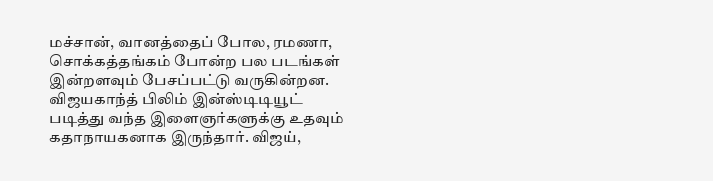மச்சான், வானத்தைப் போல, ரமணா, சொக்கத்தங்கம் போன்ற பல படங்கள் இன்றளவும் பேசப்பட்டு வருகின்றன. விஜயகாந்த் பிலிம் இன்ஸ்டிடியூட் படித்து வந்த இளைஞர்களுக்கு உதவும் கதாநாயகனாக இருந்தார். விஜய்,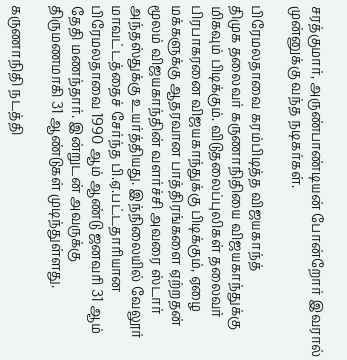சரத்குமார், அருண்பாண்டியன் போன்றோர் இவரால் முன்னுக்கு வந்த நடிகர்கள்.

பிரேமலதாவை கரம்பிடித்த விஜயகாந்த்
திமுக தலைவர் கருணாநிதியை விஜயகாந்துக்கு மிகவும் பிடிக்கும். விடுதலைப்புலிகள் தலைவர் பிரபாகரனை விஜயகாந்துக்கு பிடிக்கும், ஏழை மக்களுக்கு ஆதரவான பாத்திரங்களை ஏற்றதன் மூலம் விஜயகாந்தின் வளர்ச்சி அவரை ஸ்டார் அந்தஸ்துக்கு உயர்த்தியது. இந்நிலையில் வேலூர் மாவட்டத்தைச் சேர்ந்த பி.ஏ.பட்டதாரியான பிரேமலதாவை 1990 ஆம் ஆண்டு ஜனவரி 31 ஆம் தேதி மணந்தார். இன்றுடன் அவருக்கு திருமணமாகி 31 ஆண்டுகள் முடிந்துள்ளது.

கருணாநிதி நடத்தி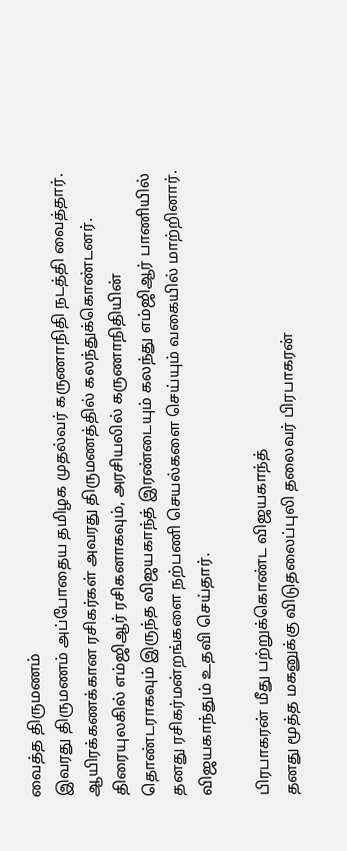வைத்த திருமணம்
இவரது திருமணம் அப்போதைய தமிழக முதல்வர் கருணாநிதி நடத்தி வைத்தார். ஆயிரக்கணக்கான ரசிகர்கள் அவரது திருமணத்தில் கலந்துக்கொண்டனர். திரையுலகில் எம்ஜிஆர் ரசிகனாகவும், அரசியலில் கருணாநிதியின் தொண்டராகவும் இருந்த விஜயகாந்த் இரண்டையும் கலந்து எம்ஜிஆர் பாணியில் தனது ரசிகர்மன்றங்களை நற்பணி செயல்களை செய்யும் வகையில் மாற்றினார். விஜயகாந்தும் உதவி செய்தார்.

பிரபாகரன் மீது பற்றுக்கொண்ட விஜயகாந்த்
தனது மூத்த மகனுக்கு விடுதலைப்புலி தலைவர் பிரபாகரன்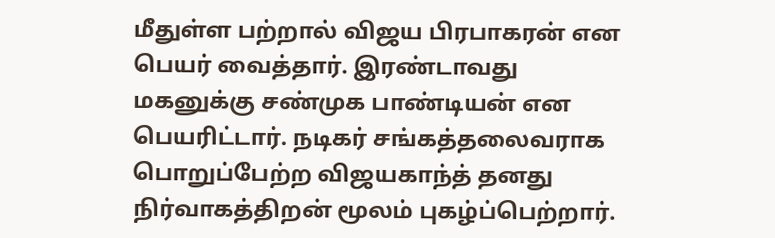மீதுள்ள பற்றால் விஜய பிரபாகரன் என பெயர் வைத்தார். இரண்டாவது மகனுக்கு சண்முக பாண்டியன் என பெயரிட்டார். நடிகர் சங்கத்தலைவராக பொறுப்பேற்ற விஜயகாந்த் தனது நிர்வாகத்திறன் மூலம் புகழ்ப்பெற்றார்.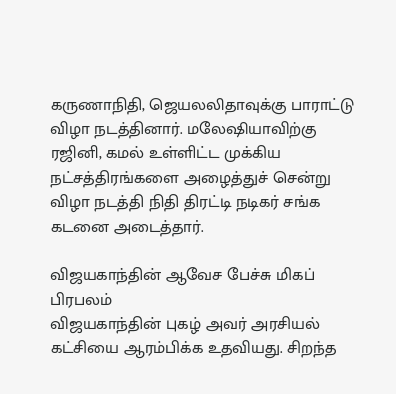கருணாநிதி, ஜெயலலிதாவுக்கு பாராட்டு விழா நடத்தினார். மலேஷியாவிற்கு ரஜினி, கமல் உள்ளிட்ட முக்கிய நட்சத்திரங்களை அழைத்துச் சென்று விழா நடத்தி நிதி திரட்டி நடிகர் சங்க கடனை அடைத்தார்.

விஜயகாந்தின் ஆவேச பேச்சு மிகப் பிரபலம்
விஜயகாந்தின் புகழ் அவர் அரசியல் கட்சியை ஆரம்பிக்க உதவியது. சிறந்த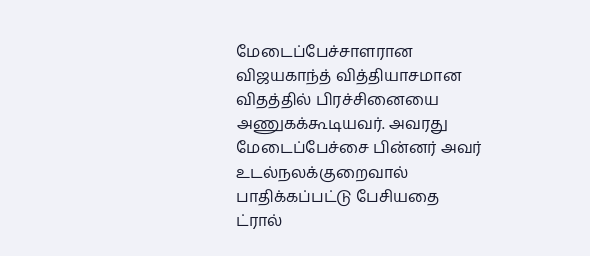மேடைப்பேச்சாளரான விஜயகாந்த் வித்தியாசமான விதத்தில் பிரச்சினையை அணுகக்கூடியவர். அவரது மேடைப்பேச்சை பின்னர் அவர் உடல்நலக்குறைவால் பாதிக்கப்பட்டு பேசியதை ட்ரால்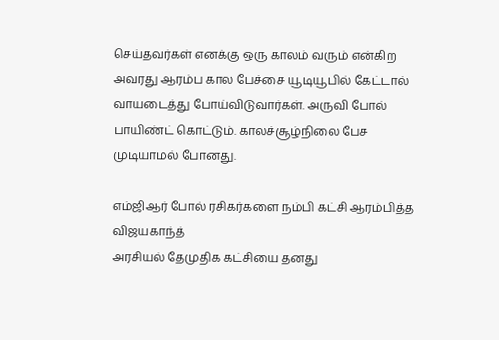செய்தவர்கள் எனக்கு ஒரு காலம் வரும் என்கிற அவரது ஆரம்ப கால பேச்சை யூடியூபில் கேட்டால் வாயடைத்து போய்விடுவார்கள். அருவி போல் பாயிண்ட் கொட்டும். காலச்சூழ்நிலை பேச முடியாமல் போனது.

எம்ஜிஆர் போல் ரசிகர்களை நம்பி கட்சி ஆரம்பித்த விஜயகாந்த்
அரசியல் தேமுதிக கட்சியை தனது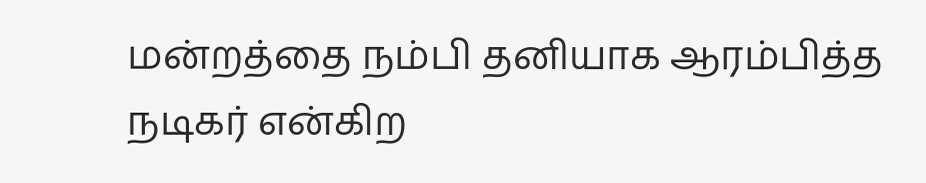மன்றத்தை நம்பி தனியாக ஆரம்பித்த நடிகர் என்கிற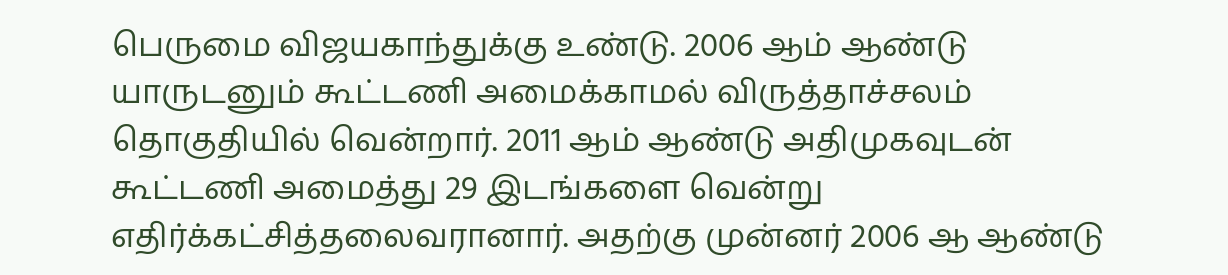பெருமை விஜயகாந்துக்கு உண்டு. 2006 ஆம் ஆண்டு யாருடனும் கூட்டணி அமைக்காமல் விருத்தாச்சலம் தொகுதியில் வென்றார். 2011 ஆம் ஆண்டு அதிமுகவுடன் கூட்டணி அமைத்து 29 இடங்களை வென்று எதிர்க்கட்சித்தலைவரானார். அதற்கு முன்னர் 2006 ஆ ஆண்டு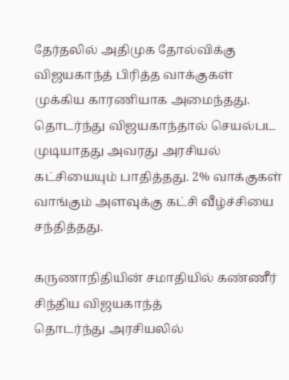தேர்தலில் அதிமுக தோல்விக்கு விஜயகாந்த் பிரித்த வாக்குகள் முக்கிய காரணியாக அமைந்தது. தொடர்ந்து விஜயகாந்தால் செயல்பட முடியாதது அவரது அரசியல் கட்சியையும் பாதித்தது. 2% வாக்குகள் வாங்கும் அளவுக்கு கட்சி வீழ்ச்சியை சந்தித்தது.

கருணாநிதியின் சமாதியில் கண்ணீர் சிந்திய விஜயகாந்த்
தொடர்ந்து அரசியலில்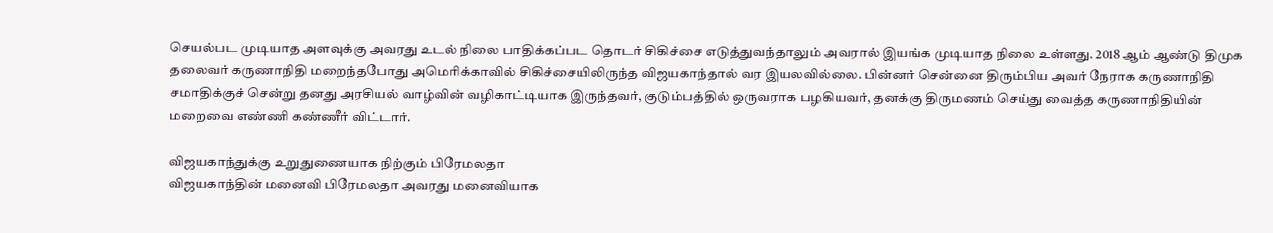செயல்பட முடியாத அளவுக்கு அவரது உடல் நிலை பாதிக்கப்பட தொடர் சிகிச்சை எடுத்துவந்தாலும் அவரால் இயங்க முடியாத நிலை உள்ளது. 2018 ஆம் ஆண்டு திமுக தலைவர் கருணாநிதி மறைந்தபோது அமெரிக்காவில் சிகிச்சையிலிருந்த விஜயகாந்தால் வர இயலவில்லை. பின்னர் சென்னை திரும்பிய அவர் நேராக கருணாநிதி சமாதிக்குச் சென்று தனது அரசியல் வாழ்வின் வழிகாட்டியாக இருந்தவர், குடும்பத்தில் ஒருவராக பழகியவர், தனக்கு திருமணம் செய்து வைத்த கருணாநிதியின் மறைவை எண்ணி கண்ணீர் விட்டார்.

விஜயகாந்துக்கு உறுதுணையாக நிற்கும் பிரேமலதா
விஜயகாந்தின் மனைவி பிரேமலதா அவரது மனைவியாக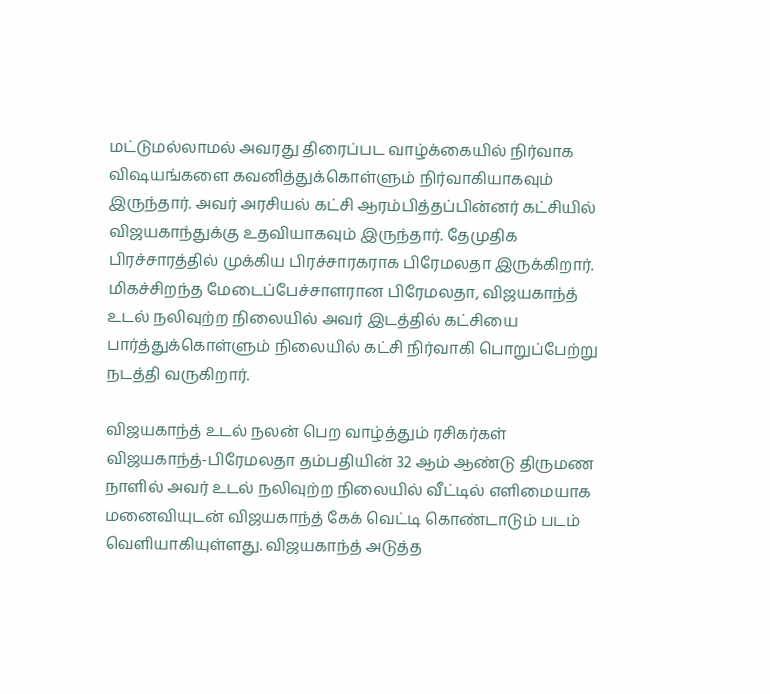மட்டுமல்லாமல் அவரது திரைப்பட வாழ்க்கையில் நிர்வாக விஷயங்களை கவனித்துக்கொள்ளும் நிர்வாகியாகவும் இருந்தார். அவர் அரசியல் கட்சி ஆரம்பித்தப்பின்னர் கட்சியில் விஜயகாந்துக்கு உதவியாகவும் இருந்தார். தேமுதிக பிரச்சாரத்தில் முக்கிய பிரச்சாரகராக பிரேமலதா இருக்கிறார். மிகச்சிறந்த மேடைப்பேச்சாளரான பிரேமலதா, விஜயகாந்த் உடல் நலிவுற்ற நிலையில் அவர் இடத்தில் கட்சியை பார்த்துக்கொள்ளும் நிலையில் கட்சி நிர்வாகி பொறுப்பேற்று நடத்தி வருகிறார்.

விஜயகாந்த் உடல் நலன் பெற வாழ்த்தும் ரசிகர்கள்
விஜயகாந்த்-பிரேமலதா தம்பதியின் 32 ஆம் ஆண்டு திருமண நாளில் அவர் உடல் நலிவுற்ற நிலையில் வீட்டில் எளிமையாக மனைவியுடன் விஜயகாந்த் கேக் வெட்டி கொண்டாடும் படம் வெளியாகியுள்ளது. விஜயகாந்த் அடுத்த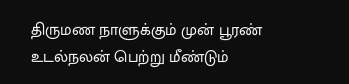திருமண நாளுக்கும் முன் பூரண் உடல்நலன் பெற்று மீண்டும்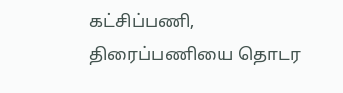கட்சிப்பணி, திரைப்பணியை தொடர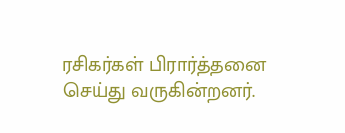ரசிகர்கள் பிரார்த்தனை செய்து வருகின்றனர்.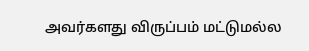அவர்களது விருப்பம் மட்டுமல்ல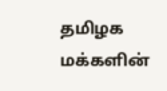தமிழக மக்களின்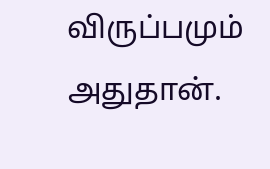விருப்பமும் அதுதான்.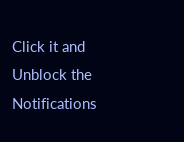Click it and Unblock the Notifications